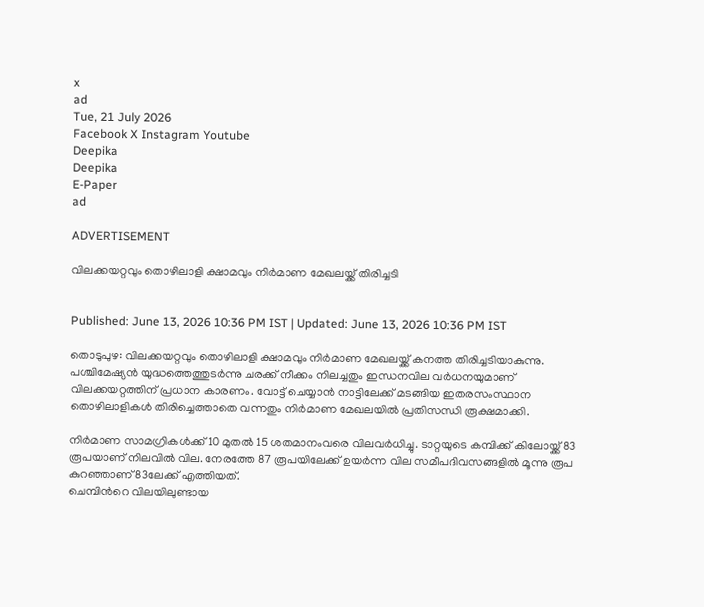x
ad
Tue, 21 July 2026
Facebook X Instagram Youtube
Deepika
Deepika
E-Paper
ad

ADVERTISEMENT

വിലക്കയറ്റവും തൊഴിലാളി ക്ഷാമവും നിര്‍മാണ മേഖലയ്ക്ക് തിരിച്ചടി


Published: June 13, 2026 10:36 PM IST | Updated: June 13, 2026 10:36 PM IST

തൊടുപുഴ: വിലക്കയറ്റവും തൊഴിലാളി ക്ഷാമവും നിര്‍മാണ മേഖലയ്ക്ക് കനത്ത തിരിച്ചടിയാകുന്നു. പശ്ചിമേഷ്യന്‍ യുദ്ധത്തെത്തുടര്‍ന്നു ചരക്ക് നീക്കം നിലച്ചതും ഇന്ധനവില വര്‍ധനയുമാണ് വിലക്കയറ്റത്തിന് പ്രധാന കാരണം. വോട്ട് ചെയ്യാന്‍ നാട്ടിലേക്ക് മടങ്ങിയ ഇതരസംസ്ഥാന തൊഴിലാളികള്‍ തിരിച്ചെത്താതെ വന്നതും നിര്‍മാണ മേഖലയില്‍ പ്രതിസന്ധി രൂക്ഷമാക്കി.

നിര്‍മാണ സാമഗ്രികള്‍ക്ക് 10 മുതല്‍ 15 ശതമാനംവരെ വിലവര്‍ധിച്ചു. ടാറ്റയുടെ കമ്പിക്ക് കിലോയ്ക്ക് 83 രൂപയാണ് നിലവില്‍ വില. നേരത്തേ 87 രൂപയിലേക്ക് ഉയര്‍ന്ന വില സമീപദിവസങ്ങളില്‍ മൂന്നു രൂപ കുറഞ്ഞാണ് 83ലേക്ക് എത്തിയത്.
ചെമ്പിന്‍റെ വിലയിലുണ്ടായ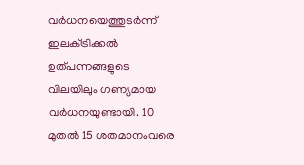വര്‍ധനയെത്തുടര്‍ന്ന് ഇലക്‌ട്രിക്കല്‍ ഉത്പന്നങ്ങളുടെ വിലയിലും ഗണ്യമായ വര്‍ധനയുണ്ടായി. 10 മുതല്‍ 15 ശതമാനംവരെ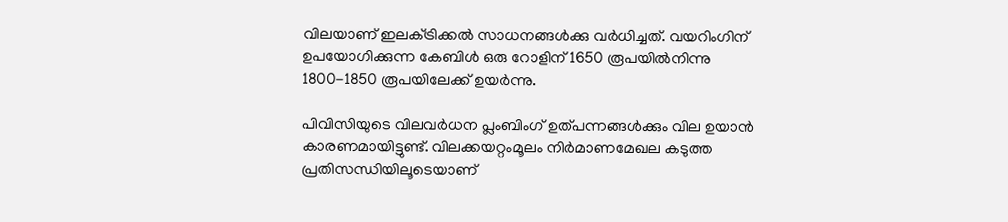വിലയാണ് ഇലക്‌ട്രിക്കല്‍ സാധനങ്ങള്‍ക്കു വര്‍ധിച്ചത്. വയറിംഗിന് ഉപയോഗിക്കുന്ന കേബിള്‍ ഒരു റോളിന് 1650 രൂപയില്‍നിന്നു 1800-1850 രൂപയിലേക്ക് ഉയര്‍ന്നു.

പിവിസിയുടെ വിലവര്‍ധന പ്ലംബിംഗ് ഉത്പന്നങ്ങള്‍ക്കും വില ഉയാന്‍ കാരണമായിട്ടുണ്ട്. വിലക്കയറ്റംമൂലം നിര്‍മാണമേഖല കടുത്ത പ്രതിസന്ധിയിലൂടെയാണ്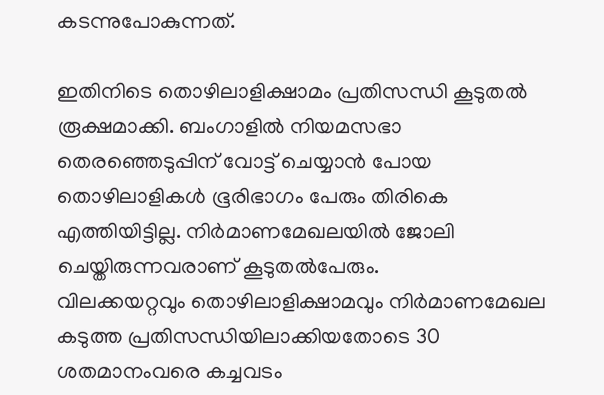കടന്നുപോകുന്നത്.

ഇതിനിടെ തൊഴിലാളിക്ഷാമം പ്രതിസന്ധി കൂടുതല്‍ രൂക്ഷമാക്കി. ബംഗാളില്‍ നിയമസഭാ തെരഞ്ഞെടുപ്പിന് വോട്ട് ചെയ്യാന്‍ പോയ തൊഴിലാളികള്‍ ഭൂരിഭാഗം പേരും തിരികെ എത്തിയിട്ടില്ല. നിര്‍മാണമേഖലയില്‍ ജോലി ചെയ്തിരുന്നവരാണ് കൂടുതല്‍പേരും.
വിലക്കയറ്റവും തൊഴിലാളിക്ഷാമവും നിര്‍മാണമേഖല കടുത്ത പ്രതിസന്ധിയിലാക്കിയതോടെ 30 ശതമാനംവരെ കച്ചവടം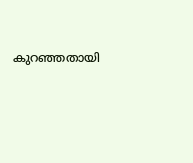കുറഞ്ഞതായി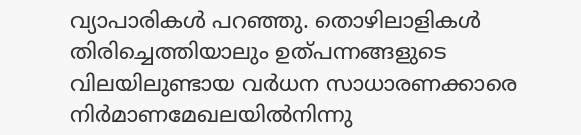വ്യാപാരികള്‍ പറഞ്ഞു. തൊഴിലാളികള്‍ തിരിച്ചെത്തിയാലും ഉത്പന്നങ്ങളുടെ വിലയിലുണ്ടായ വര്‍ധന സാധാരണക്കാരെ നിര്‍മാണമേഖലയില്‍നിന്നു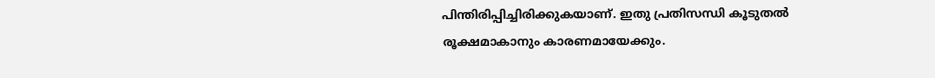പിന്തിരിപ്പിച്ചിരിക്കുകയാണ്. ഇതു പ്രതിസന്ധി കൂടുതല്‍ രൂക്ഷമാകാനും കാരണമായേക്കും.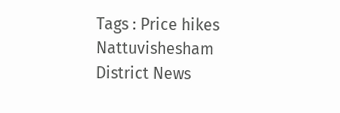Tags : Price hikes Nattuvishesham District News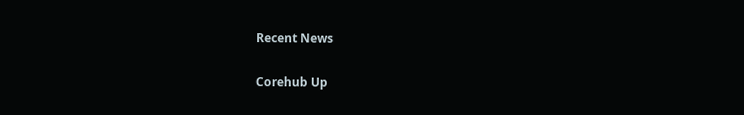Recent News

Corehub Up